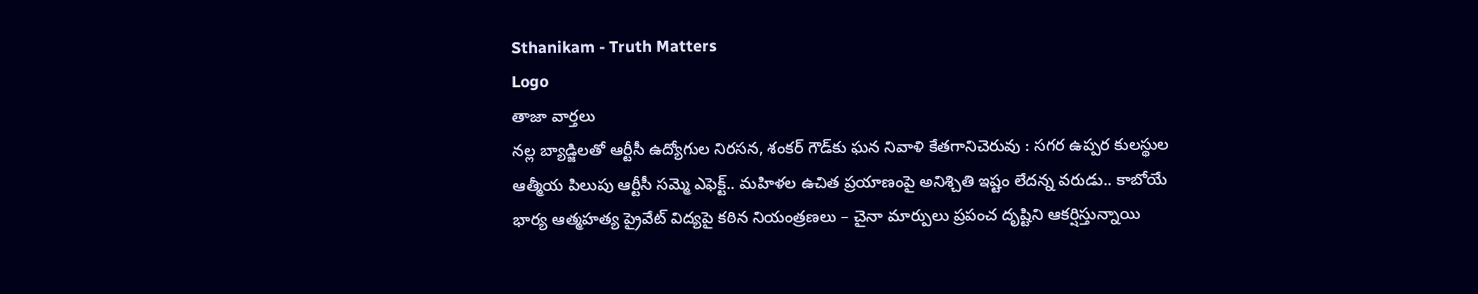Sthanikam - Truth Matters
Logo
తాజా వార్తలు
నల్ల బ్యాడ్జిలతో ఆర్టీసీ ఉద్యోగుల నిరసన, శంకర్ గౌడ్‌కు ఘన నివాళి కేతగానిచెరువు : సగర ఉప్పర కులస్థుల ఆత్మీయ పిలుపు ఆర్టీసీ సమ్మె ఎఫెక్ట్.. మహిళల ఉచిత ప్రయాణంపై అనిశ్చితి ఇష్టం లేదన్న వరుడు.. కాబోయే భార్య ఆత్మహత్య ప్రైవేట్ విద్యపై కఠిన నియంత్రణలు – చైనా మార్పులు ప్రపంచ దృష్టిని ఆకర్షిస్తున్నాయి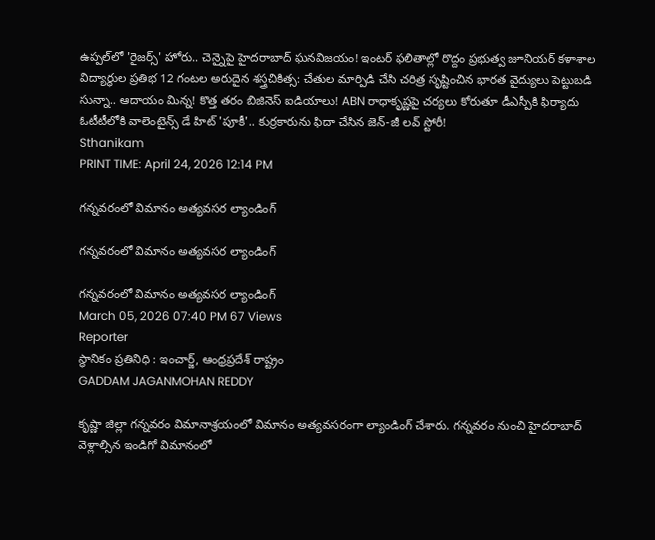ఉప్పల్‌లో 'రైజర్స్' హోరు.. చెన్నైపై హైదరాబాద్ ఘనవిజయం! ఇంటర్ ఫలితాల్లో రొద్దం ప్రభుత్వ జూనియర్ కళాశాల విద్యార్థుల ప్రతిభ 12 గంటల అరుదైన శస్త్రచికిత్స: చేతుల మార్పిడి చేసి చరిత్ర సృష్టించిన భారత వైద్యులు పెట్టుబడి సున్నా.. ఆదాయం మిన్న! కొత్త తరం బిజినెస్ ఐడియాలు! ABN రాధాకృష్ణపై చర్యలు కోరుతూ డీఎస్పీకి ఫిర్యాదు ఓటీటీలోకి వాలెంటైన్స్ డే హిట్ 'పూకీ'.. కుర్రకారును ఫిదా చేసిన జెన్-జీ లవ్ స్టోరీ!
Sthanikam
PRINT TIME: April 24, 2026 12:14 PM

గన్నవరంలో విమానం అత్యవసర ల్యాండింగ్

గన్నవరంలో విమానం అత్యవసర ల్యాండింగ్

గన్నవరంలో విమానం అత్యవసర ల్యాండింగ్
March 05, 2026 07:40 PM 67 Views
Reporter
స్థానికం ప్రతినిధి : ఇంచార్జ్, ఆంధ్రప్రదేశ్ రాష్ట్రం
GADDAM JAGANMOHAN REDDY

కృష్ణా జిల్లా గన్నవరం విమానాశ్రయంలో విమానం అత్యవసరంగా ల్యాండింగ్ చేశారు. గన్నవరం నుంచి హైదరాబాద్ వెళ్లాల్సిన ఇండిగో విమానంలో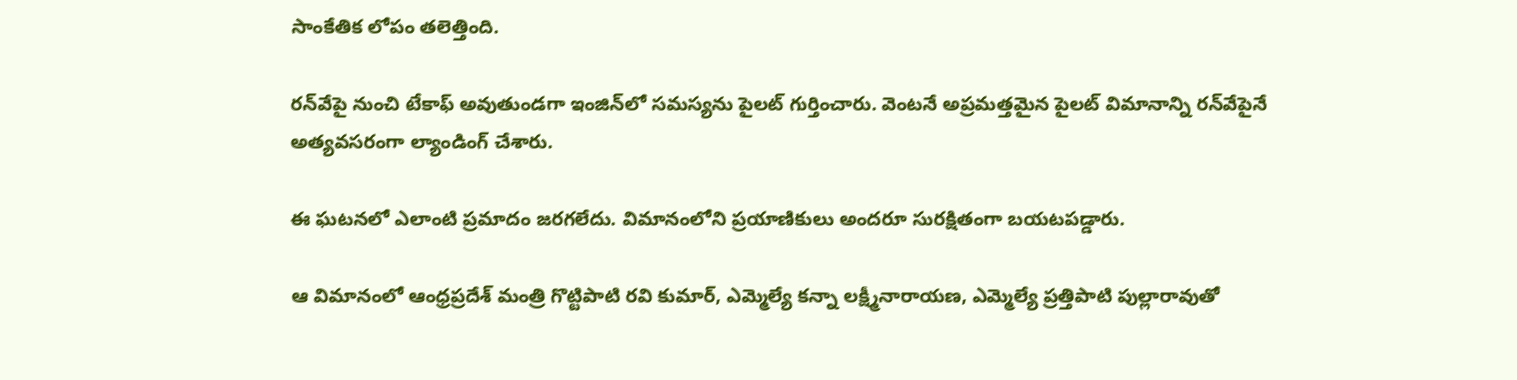సాంకేతిక లోపం తలెత్తింది.

రన్‌వేపై నుంచి టేకాఫ్ అవుతుండగా ఇంజిన్‌లో సమస్యను పైలట్ గుర్తించారు. వెంటనే అప్రమత్తమైన పైలట్ విమానాన్ని రన్‌వేపైనే అత్యవసరంగా ల్యాండింగ్ చేశారు.

ఈ ఘటనలో ఎలాంటి ప్రమాదం జరగలేదు. విమానంలోని ప్రయాణికులు అందరూ సురక్షితంగా బయటపడ్డారు.

ఆ విమానంలో ఆంధ్రప్రదేశ్ మంత్రి గొట్టిపాటి రవి కుమార్, ఎమ్మెల్యే కన్నా లక్ష్మీనారాయణ, ఎమ్మెల్యే ప్రత్తిపాటి పుల్లారావుతో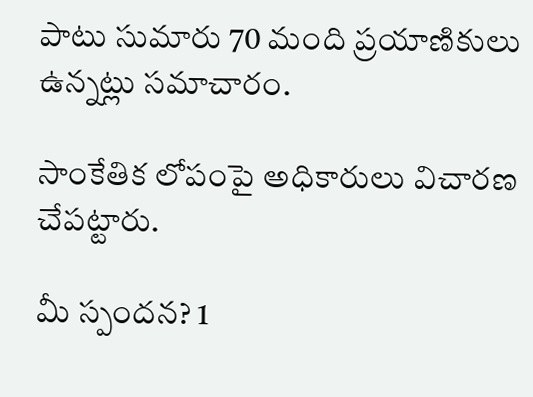పాటు సుమారు 70 మంది ప్రయాణికులు ఉన్నట్లు సమాచారం.

సాంకేతిక లోపంపై అధికారులు విచారణ చేపట్టారు.

మీ స్పందన? 1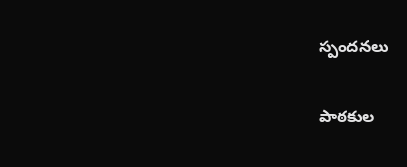స్పందనలు

పాఠకుల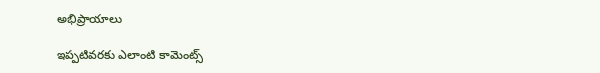అభిప్రాయాలు

ఇప్పటివరకు ఎలాంటి కామెంట్స్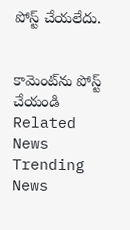పోస్ట్ చేయలేదు.


కామెంట్‌ను పోస్ట్ చేయండి
Related News
Trending News